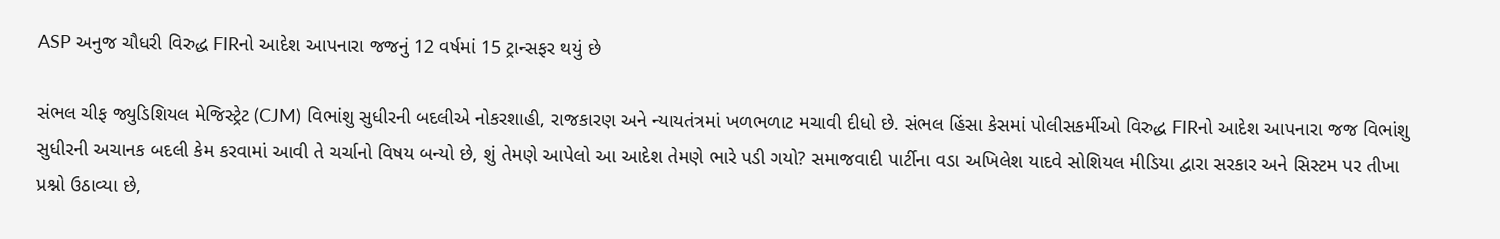ASP અનુજ ચૌધરી વિરુદ્ધ FIRનો આદેશ આપનારા જજનું 12 વર્ષમાં 15 ટ્રાન્સફર થયું છે

સંભલ ચીફ જ્યુડિશિયલ મેજિસ્ટ્રેટ (CJM) વિભાંશુ સુધીરની બદલીએ નોકરશાહી, રાજકારણ અને ન્યાયતંત્રમાં ખળભળાટ મચાવી દીધો છે. સંભલ હિંસા કેસમાં પોલીસકર્મીઓ વિરુદ્ધ FIRનો આદેશ આપનારા જજ વિભાંશુ સુધીરની અચાનક બદલી કેમ કરવામાં આવી તે ચર્ચાનો વિષય બન્યો છે, શું તેમણે આપેલો આ આદેશ તેમણે ભારે પડી ગયો? સમાજવાદી પાર્ટીના વડા અખિલેશ યાદવે સોશિયલ મીડિયા દ્વારા સરકાર અને સિસ્ટમ પર તીખા પ્રશ્નો ઉઠાવ્યા છે,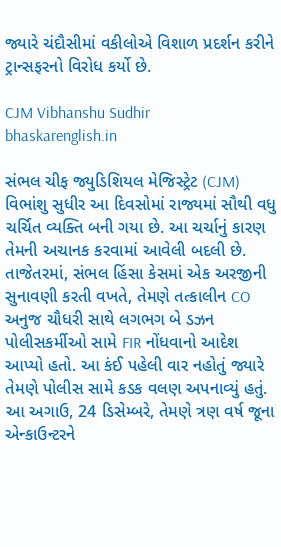જ્યારે ચંદૌસીમાં વકીલોએ વિશાળ પ્રદર્શન કરીને ટ્રાન્સફરનો વિરોધ કર્યો છે.

CJM Vibhanshu Sudhir
bhaskarenglish.in

સંભલ ચીફ જ્યુડિશિયલ મેજિસ્ટ્રેટ (CJM) વિભાંશુ સુધીર આ દિવસોમાં રાજ્યમાં સૌથી વધુ ચર્ચિત વ્યક્તિ બની ગયા છે. આ ચર્ચાનું કારણ તેમની અચાનક કરવામાં આવેલી બદલી છે. તાજેતરમાં, સંભલ હિંસા કેસમાં એક અરજીની સુનાવણી કરતી વખતે, તેમણે તત્કાલીન CO અનુજ ચૌધરી સાથે લગભગ બે ડઝન પોલીસકર્મીઓ સામે FIR નોંધવાનો આદેશ આપ્યો હતો. આ કંઈ પહેલી વાર નહોતું જ્યારે તેમણે પોલીસ સામે કડક વલણ અપનાવ્યું હતું. આ અગાઉ, 24 ડિસેમ્બરે, તેમણે ત્રણ વર્ષ જૂના એન્કાઉન્ટરને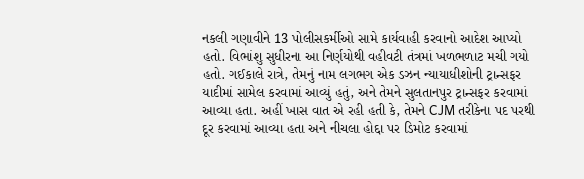નકલી ગણાવીને 13 પોલીસકર્મીઓ સામે કાર્યવાહી કરવાનો આદેશ આપ્યો હતો. વિભાંશુ સુધીરના આ નિર્ણયોથી વહીવટી તંત્રમાં ખળભળાટ મચી ગયો હતો. ગઈકાલે રાત્રે, તેમનું નામ લગભગ એક ડઝન ન્યાયાધીશોની ટ્રાન્સફર યાદીમાં સામેલ કરવામાં આવ્યું હતું, અને તેમને સુલતાનપુર ટ્રાન્સફર કરવામાં આવ્યા હતા. અહીં ખાસ વાત એ રહી હતી કે, તેમને CJM તરીકેના પદ પરથી દૂર કરવામાં આવ્યા હતા અને નીચલા હોદ્દા પર ડિમોટ કરવામાં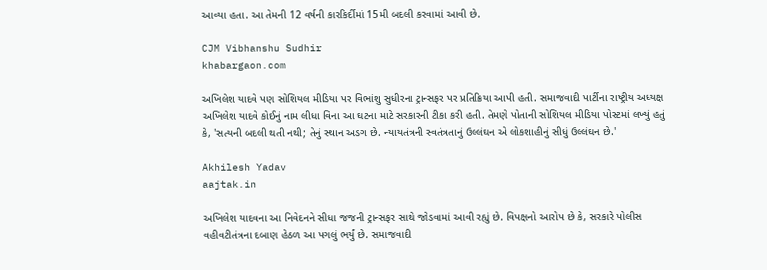આવ્યા હતા. આ તેમની 12 વર્ષની કારકિર્દીમાં 15મી બદલી કરવામાં આવી છે.

CJM Vibhanshu Sudhir
khabargaon.com

અખિલેશ યાદવે પણ સોશિયલ મીડિયા પર વિભાંશુ સુધીરના ટ્રાન્સફર પર પ્રતિક્રિયા આપી હતી. સમાજવાદી પાર્ટીના રાષ્ટ્રીય અધ્યક્ષ અખિલેશ યાદવે કોઈનું નામ લીધા વિના આ ઘટના માટે સરકારની ટીકા કરી હતી. તેમણે પોતાની સોશિયલ મીડિયા પોસ્ટમાં લખ્યું હતું કે, 'સત્યની બદલી થતી નથી; તેનું સ્થાન અડગ છે. ન્યાયતંત્રની સ્વતંત્રતાનું ઉલ્લંઘન એ લોકશાહીનું સીધું ઉલ્લંઘન છે.'

Akhilesh Yadav
aajtak.in

અખિલેશ યાદવના આ નિવેદનને સીધા જજની ટ્રાન્સફર સાથે જોડવામાં આવી રહ્યું છે. વિપક્ષનો આરોપ છે કે, સરકારે પોલીસ વહીવટીતંત્રના દબાણ હેઠળ આ પગલું ભર્યું છે. સમાજવાદી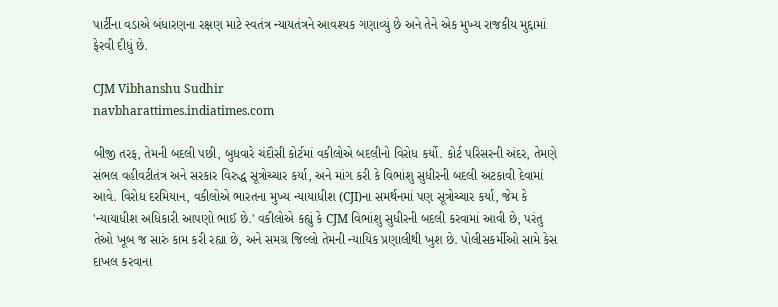પાર્ટીના વડાએ બંધારણના રક્ષણ માટે સ્વતંત્ર ન્યાયતંત્રને આવશ્યક ગણાવ્યું છે અને તેને એક મુખ્ય રાજકીય મુદ્દામાં ફેરવી દીધું છે.

CJM Vibhanshu Sudhir
navbharattimes.indiatimes.com

બીજી તરફ, તેમની બદલી પછી, બુધવારે ચંદૌસી કોર્ટમાં વકીલોએ બદલીનો વિરોધ કર્યો. કોર્ટ પરિસરની અંદર, તેમણે સંભલ વહીવટીતંત્ર અને સરકાર વિરુદ્ધ સૂત્રોચ્ચાર કર્યા, અને માંગ કરી કે વિભાંશુ સુધીરની બદલી અટકાવી દેવામાં આવે. વિરોધ દરમિયાન, વકીલોએ ભારતના મુખ્ય ન્યાયાધીશ (CJI)ના સમર્થનમાં પણ સૂત્રોચ્ચાર કર્યા, જેમ કે 'ન્યાયાધીશ અધિકારી આપણો ભાઈ છે.' વકીલોએ કહ્યું કે CJM વિભાંશુ સુધીરની બદલી કરવામાં આવી છે, પરંતુ તેઓ ખૂબ જ સારું કામ કરી રહ્યા છે, અને સમગ્ર જિલ્લો તેમની ન્યાયિક પ્રણાલીથી ખુશ છે. પોલીસકર્મીઓ સામે કેસ દાખલ કરવાના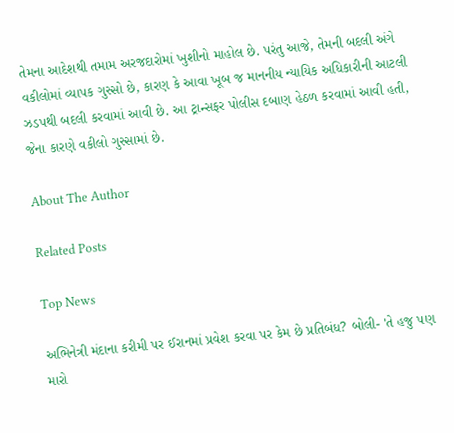તેમના આદેશથી તમામ અરજદારોમાં ખુશીનો માહોલ છે. પરંતુ આજે, તેમની બદલી અંગે વકીલોમાં વ્યાપક ગુસ્સો છે, કારણ કે આવા ખૂબ જ માનનીય ન્યાયિક અધિકારીની આટલી ઝડપથી બદલી કરવામાં આવી છે. આ ટ્રાન્સફર પોલીસ દબાણ હેઠળ કરવામાં આવી હતી, જેના કારણે વકીલો ગુસ્સામાં છે.

About The Author

Related Posts

Top News

અભિનેત્રી મંદાના કરીમી પર ઈરાનમાં પ્રવેશ કરવા પર કેમ છે પ્રતિબંધ? બોલી- 'તે હજુ પણ મારો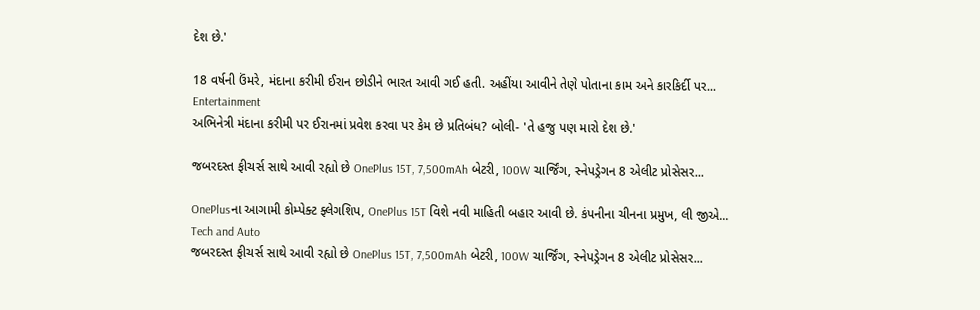દેશ છે.'

18 વર્ષની ઉંમરે, મંદાના કરીમી ઈરાન છોડીને ભારત આવી ગઈ હતી. અહીંયા આવીને તેણે પોતાના કામ અને કારકિર્દી પર...
Entertainment
અભિનેત્રી મંદાના કરીમી પર ઈરાનમાં પ્રવેશ કરવા પર કેમ છે પ્રતિબંધ? બોલી- 'તે હજુ પણ મારો દેશ છે.'

જબરદસ્ત ફીચર્સ સાથે આવી રહ્યો છે OnePlus 15T, 7,500mAh બેટરી, 100W ચાર્જિંગ, સ્નેપડ્રેગન 8 એલીટ પ્રોસેસર...

OnePlusના આગામી કોમ્પેક્ટ ફ્લેગશિપ, OnePlus 15T વિશે નવી માહિતી બહાર આવી છે. કંપનીના ચીનના પ્રમુખ, લી જીએ...
Tech and Auto
જબરદસ્ત ફીચર્સ સાથે આવી રહ્યો છે OnePlus 15T, 7,500mAh બેટરી, 100W ચાર્જિંગ, સ્નેપડ્રેગન 8 એલીટ પ્રોસેસર...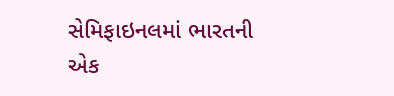સેમિફાઇનલમાં ભારતની એક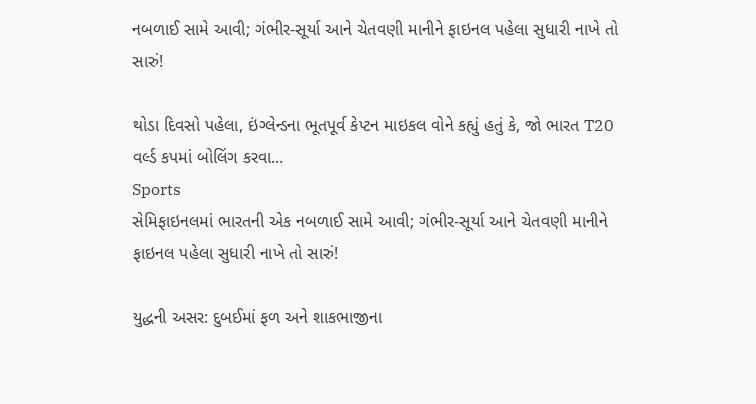નબળાઈ સામે આવી; ગંભીર-સૂર્યા આને ચેતવણી માનીને ફાઇનલ પહેલા સુધારી નાખે તો સારું!

થોડા દિવસો પહેલા, ઇંગ્લેન્ડના ભૂતપૂર્વ કેપ્ટન માઇકલ વોને કહ્યું હતું કે, જો ભારત T20 વર્લ્ડ કપમાં બોલિંગ કરવા...
Sports
સેમિફાઇનલમાં ભારતની એક નબળાઈ સામે આવી; ગંભીર-સૂર્યા આને ચેતવણી માનીને ફાઇનલ પહેલા સુધારી નાખે તો સારું!

યુદ્ધની અસર: દુબઈમાં ફળ અને શાકભાજીના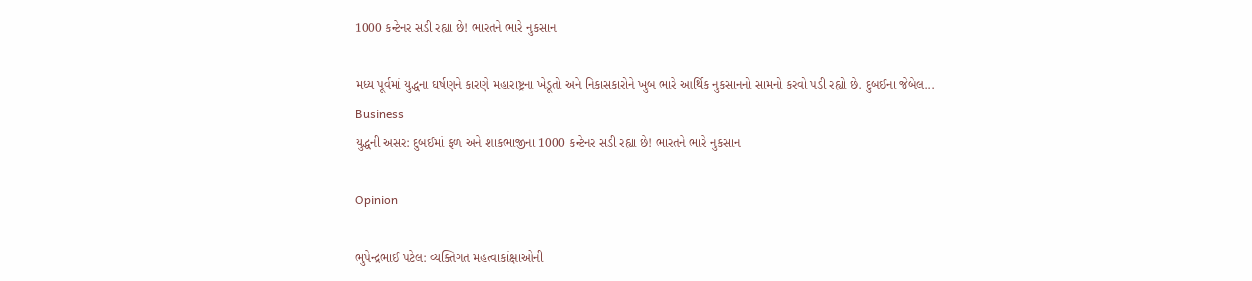1000 કન્ટેનર સડી રહ્યા છે! ભારતને ભારે નુકસાન

મધ્ય પૂર્વમાં યુદ્ધના ઘર્ષણને કારણે મહારાષ્ટ્રના ખેડૂતો અને નિકાસકારોને ખુબ ભારે આર્થિક નુકસાનનો સામનો કરવો પડી રહ્યો છે. દુબઈના જેબેલ...
Business
યુદ્ધની અસર: દુબઈમાં ફળ અને શાકભાજીના 1000 કન્ટેનર સડી રહ્યા છે! ભારતને ભારે નુકસાન

Opinion

ભુપેન્દ્રભાઈ પટેલ: વ્યક્તિગત મહત્વાકાંક્ષાઓની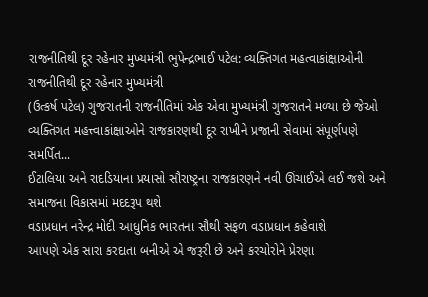રાજનીતિથી દૂર રહેનાર મુખ્યમંત્રી ભુપેન્દ્રભાઈ પટેલ: વ્યક્તિગત મહત્વાકાંક્ષાઓની રાજનીતિથી દૂર રહેનાર મુખ્યમંત્રી
(ઉત્કર્ષ પટેલ) ગુજરાતની રાજનીતિમાં એક એવા મુખ્યમંત્રી ગુજરાતને મળ્યા છે જેઓ વ્યક્તિગત મહત્ત્વાકાંક્ષાઓને રાજકારણથી દૂર રાખીને પ્રજાની સેવામાં સંપૂર્ણપણે સમર્પિત...
ઈટાલિયા અને રાદડિયાના પ્રયાસો સૌરાષ્ટ્રના રાજકારણને નવી ઊંચાઈએ લઈ જશે અને સમાજના વિકાસમાં મદદરૂપ થશે
વડાપ્રધાન નરેન્દ્ર મોદી આધુનિક ભારતના સૌથી સફળ વડાપ્રધાન કહેવાશે
આપણે એક સારા કરદાતા બનીએ એ જરૂરી છે અને કરચોરોને પ્રેરણા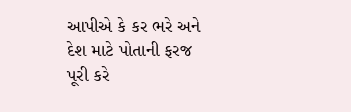આપીએ કે કર ભરે અને દેશ માટે પોતાની ફરજ પૂરી કરે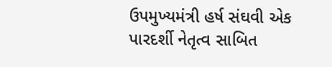ઉપમુખ્યમંત્રી હર્ષ સંઘવી એક પારદર્શી નેતૃત્વ સાબિત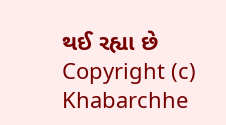થઈ રહ્યા છે
Copyright (c) Khabarchhe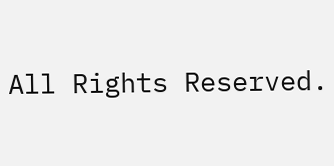All Rights Reserved.